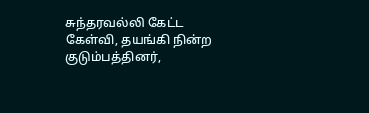சுந்தரவல்லி கேட்ட கேள்வி, தயங்கி நின்ற குடும்பத்தினர்,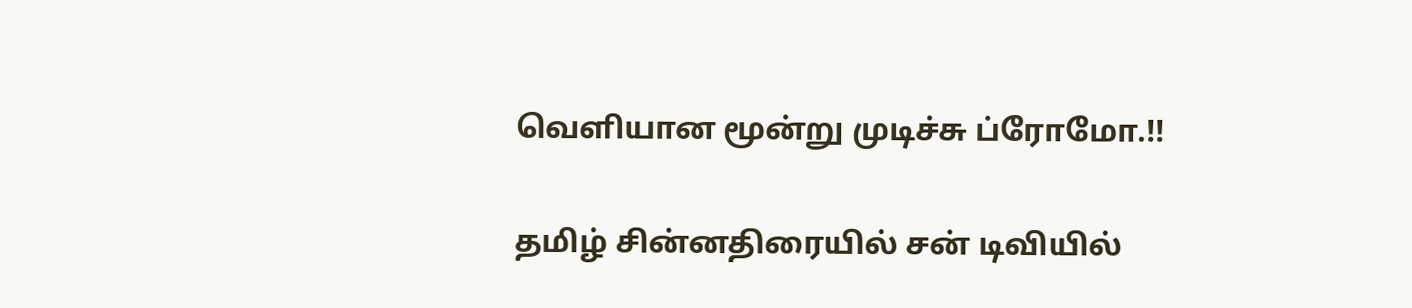வெளியான மூன்று முடிச்சு ப்ரோமோ.!!

தமிழ் சின்னதிரையில் சன் டிவியில்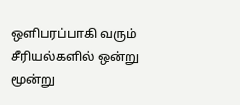ஒளிபரப்பாகி வரும் சீரியல்களில் ஒன்று மூன்று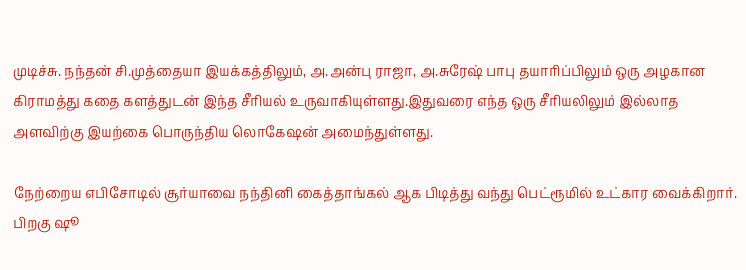முடிச்சு. நந்தன் சி.முத்தையா இயக்கத்திலும், அ.அன்பு ராஜா, அ.சுரேஷ் பாபு தயாரிப்பிலும் ஒரு அழகான கிராமத்து கதை களத்துடன் இந்த சீரியல் உருவாகியுள்ளது.இதுவரை எந்த ஒரு சீரியலிலும் இல்லாத அளவிற்கு இயற்கை பொருந்திய லொகேஷன் அமைந்துள்ளது.

நேற்றைய எபிசோடில் சூர்யாவை நந்தினி கைத்தாங்கல் ஆக பிடித்து வந்து பெட்ரூமில் உட்கார வைக்கிறார். பிறகு ஷூ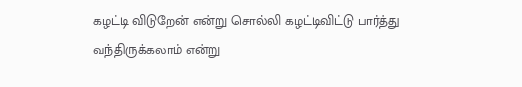கழட்டி விடுறேன் என்று சொல்லி கழட்டிவிட்டு பார்த்து வந்திருக்கலாம் என்று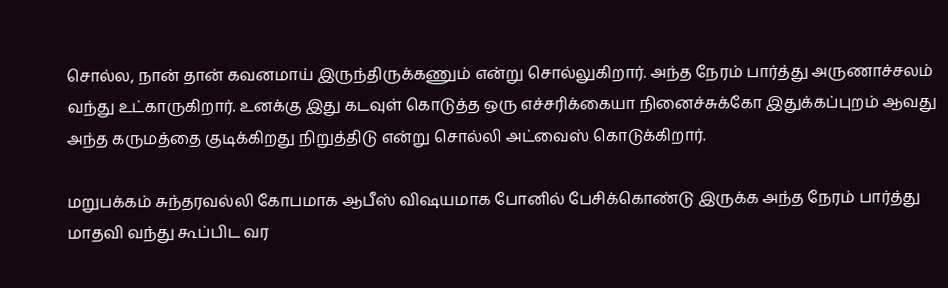சொல்ல, நான் தான் கவனமாய் இருந்திருக்கணும் என்று சொல்லுகிறார். அந்த நேரம் பார்த்து அருணாச்சலம் வந்து உட்காருகிறார். உனக்கு இது கடவுள் கொடுத்த ஒரு எச்சரிக்கையா நினைச்சுக்கோ இதுக்கப்புறம் ஆவது அந்த கருமத்தை குடிக்கிறது நிறுத்திடு என்று சொல்லி அட்வைஸ் கொடுக்கிறார்.

மறுபக்கம் சுந்தரவல்லி கோபமாக ஆபீஸ் விஷயமாக போனில் பேசிக்கொண்டு இருக்க அந்த நேரம் பார்த்து மாதவி வந்து கூப்பிட வர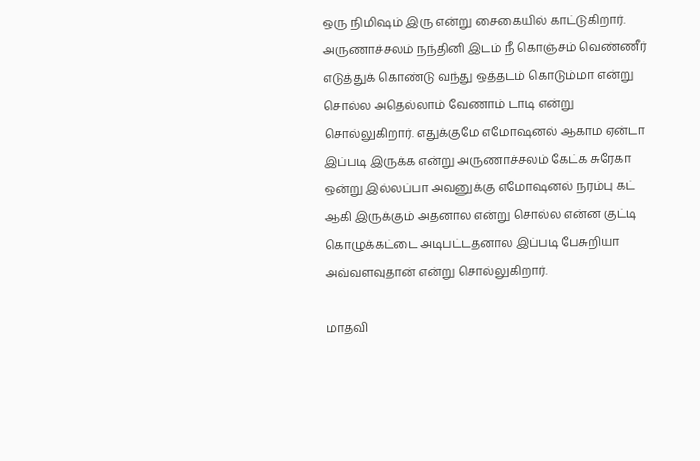ஒரு நிமிஷம் இரு என்று சைகையில் காட்டுகிறார். அருணாச்சலம் நந்தினி இடம் நீ கொஞ்சம் வெண்ணீர் எடுத்துக் கொண்டு வந்து ஒத்தடம் கொடும்மா என்று சொல்ல அதெல்லாம் வேணாம் டாடி என்று சொல்லுகிறார். எதுக்குமே எமோஷனல் ஆகாம ஏன்டா இப்படி இருக்க என்று அருணாச்சலம் கேட்க சுரேகா ஒன்று இல்லப்பா அவனுக்கு எமோஷனல் நரம்பு கட் ஆகி இருக்கும் அதனால என்று சொல்ல என்ன குட்டி கொழுக்கட்டை அடிபட்டதனால இப்படி பேசுறியா அவ்வளவுதான் என்று சொல்லுகிறார்.

மாதவி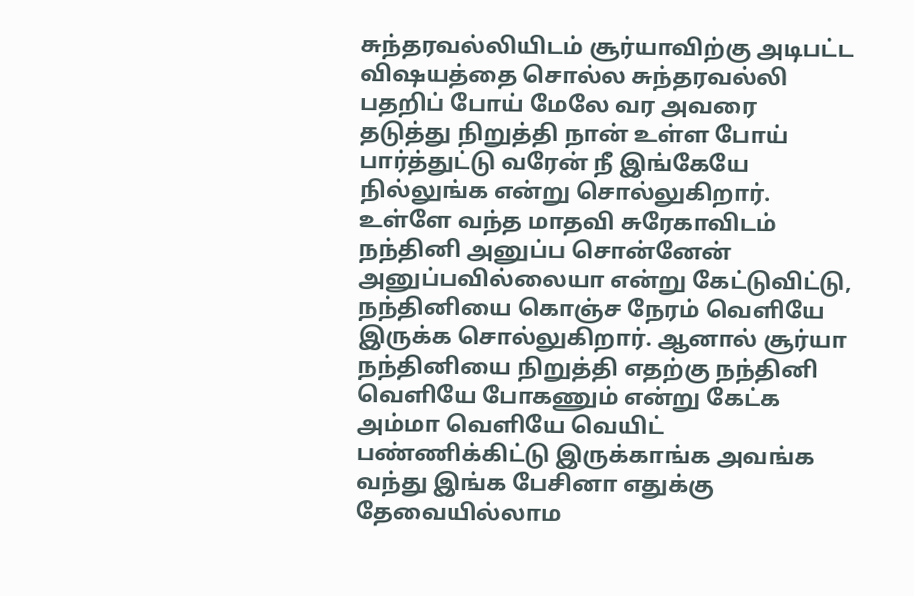சுந்தரவல்லியிடம் சூர்யாவிற்கு அடிபட்ட விஷயத்தை சொல்ல சுந்தரவல்லி பதறிப் போய் மேலே வர அவரை தடுத்து நிறுத்தி நான் உள்ள போய் பார்த்துட்டு வரேன் நீ இங்கேயே நில்லுங்க என்று சொல்லுகிறார். உள்ளே வந்த மாதவி சுரேகாவிடம் நந்தினி அனுப்ப சொன்னேன் அனுப்பவில்லையா என்று கேட்டுவிட்டு, நந்தினியை கொஞ்ச நேரம் வெளியே இருக்க சொல்லுகிறார். ஆனால் சூர்யா நந்தினியை நிறுத்தி எதற்கு நந்தினி வெளியே போகணும் என்று கேட்க அம்மா வெளியே வெயிட் பண்ணிக்கிட்டு இருக்காங்க அவங்க வந்து இங்க பேசினா எதுக்கு தேவையில்லாம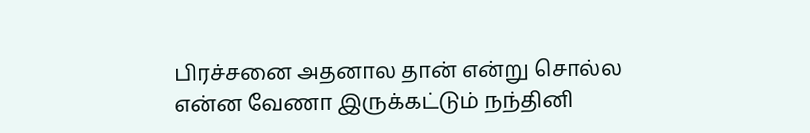பிரச்சனை அதனால தான் என்று சொல்ல என்ன வேணா இருக்கட்டும் நந்தினி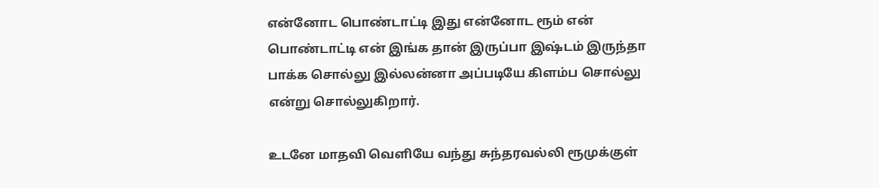என்னோட பொண்டாட்டி இது என்னோட ரூம் என் பொண்டாட்டி என் இங்க தான் இருப்பா இஷ்டம் இருந்தா பாக்க சொல்லு இல்லன்னா அப்படியே கிளம்ப சொல்லு என்று சொல்லுகிறார்.

உடனே மாதவி வெளியே வந்து சுந்தரவல்லி ரூமுக்குள்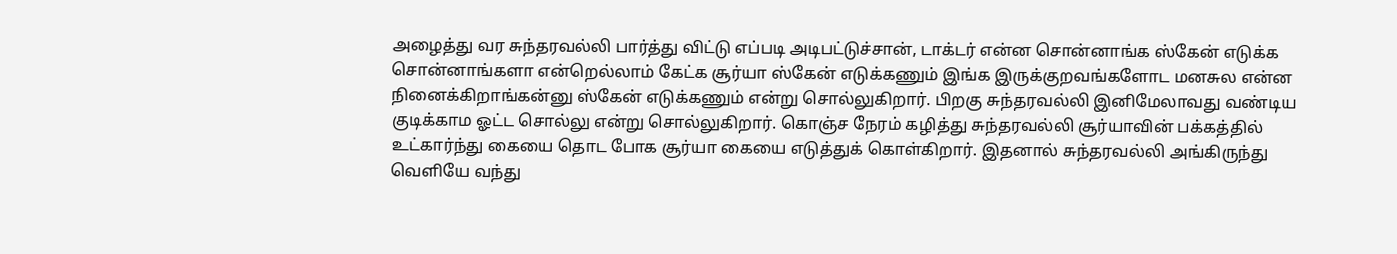அழைத்து வர சுந்தரவல்லி பார்த்து விட்டு எப்படி அடிபட்டுச்சான், டாக்டர் என்ன சொன்னாங்க ஸ்கேன் எடுக்க சொன்னாங்களா என்றெல்லாம் கேட்க சூர்யா ஸ்கேன் எடுக்கணும் இங்க இருக்குறவங்களோட மனசுல என்ன நினைக்கிறாங்கன்னு ஸ்கேன் எடுக்கணும் என்று சொல்லுகிறார். பிறகு சுந்தரவல்லி இனிமேலாவது வண்டிய குடிக்காம ஓட்ட சொல்லு என்று சொல்லுகிறார். கொஞ்ச நேரம் கழித்து சுந்தரவல்லி சூர்யாவின் பக்கத்தில் உட்கார்ந்து கையை தொட போக சூர்யா கையை எடுத்துக் கொள்கிறார். இதனால் சுந்தரவல்லி அங்கிருந்து வெளியே வந்து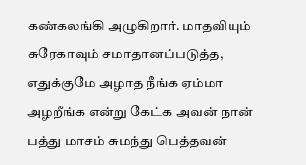கண்கலங்கி அழுகிறார். மாதவியும் சுரேகாவும் சமாதானப்படுத்த, எதுக்குமே அழாத நீங்க ஏம்மா அழறீங்க என்று கேட்க அவன் நான் பத்து மாசம் சுமந்து பெத்தவன்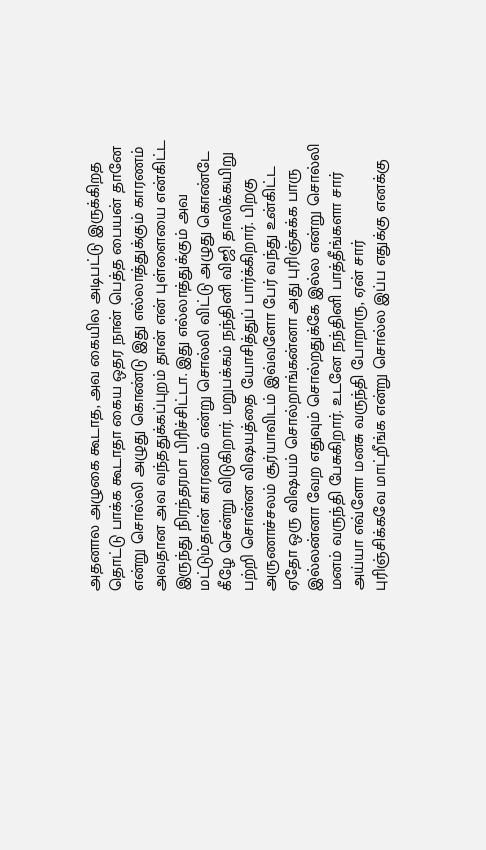அதனால அழுகை கூடாத, அவ கையில அடிபட்டு இருக்கிறத தொட்டு பாக்க கூடாதா கைய ஒதர நான் பெத்த பையன் தானே என்று சொல்லி அழுது கொண்டு இது எல்லாத்துக்கும் காரணம் அவதான அவ வந்ததுக்கப்புறம் தான் என் புள்ளையை என்கிட்ட இருந்து நிரந்தரமா பிரிச்சிட்டா. இது எல்லாத்துக்கும் அவ மட்டும்தான் காரணம் என்று சொல்லி விட்டு அழுது கொண்டே கீழே சென்று விடுகிறார். மறுபக்கம் நந்தினி விஜி தாலிக்கயிறு பற்றி சொன்ன விஷயத்தை யோசித்துப் பார்க்கிறார். பிறகு அருணாச்சலம் சூர்யாவிடம் இவ்வளோ பேர் வந்து உன்கிட்ட ஏதோ ஒரு விஷயம் சொல்றாங்கன்னா அது புரிஞ்சுக்க பாரு இல்லன்னா வேற எதுவும் சொல்றதுக்கே இல்ல என்று சொல்லி மனம் வருந்தி பேசுகிறார். உடனே நந்தினி பாத்தீங்களா சார் அய்யா எவ்ளோ மனசு வருந்தி போறாரு, ஏன் சார் புரிஞ்சிக்கவே மாட்றீங்க என்று சொல்ல இப்ப எதுக்கு எனக்கு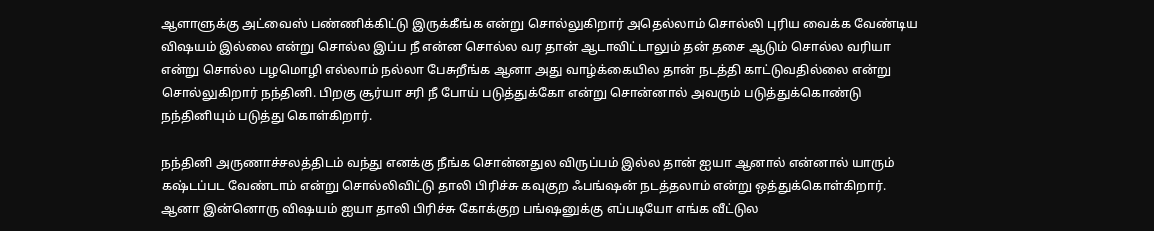ஆளாளுக்கு அட்வைஸ் பண்ணிக்கிட்டு இருக்கீங்க என்று சொல்லுகிறார் அதெல்லாம் சொல்லி புரிய வைக்க வேண்டிய விஷயம் இல்லை என்று சொல்ல இப்ப நீ என்ன சொல்ல வர தான் ஆடாவிட்டாலும் தன் தசை ஆடும் சொல்ல வரியா என்று சொல்ல பழமொழி எல்லாம் நல்லா பேசுறீங்க ஆனா அது வாழ்க்கையில தான் நடத்தி காட்டுவதில்லை என்று சொல்லுகிறார் நந்தினி. பிறகு சூர்யா சரி நீ போய் படுத்துக்கோ என்று சொன்னால் அவரும் படுத்துக்கொண்டு நந்தினியும் படுத்து கொள்கிறார்.

நந்தினி அருணாச்சலத்திடம் வந்து எனக்கு நீங்க சொன்னதுல விருப்பம் இல்ல தான் ஐயா ஆனால் என்னால் யாரும் கஷ்டப்பட வேண்டாம் என்று சொல்லிவிட்டு தாலி பிரிச்சு கவுகுற ஃபங்ஷன் நடத்தலாம் என்று ஒத்துக்கொள்கிறார். ஆனா இன்னொரு விஷயம் ஐயா தாலி பிரிச்சு கோக்குற பங்ஷனுக்கு எப்படியோ எங்க வீட்டுல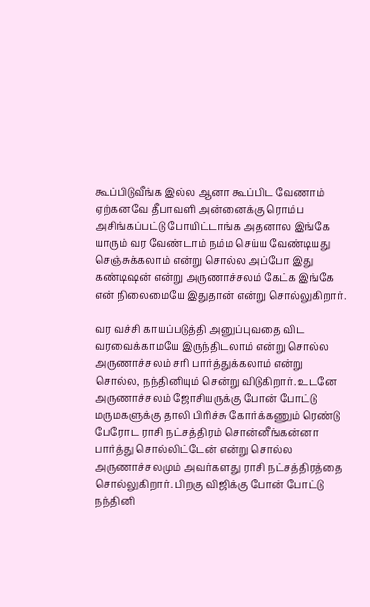கூப்பிடுவீங்க இல்ல ஆனா கூப்பிட வேணாம் ஏற்கனவே தீபாவளி அன்னைக்கு ரொம்ப அசிங்கப்பட்டு போயிட்டாங்க அதனால இங்கே யாரும் வர வேண்டாம் நம்ம செய்ய வேண்டியது செஞ்சுக்கலாம் என்று சொல்ல அப்போ இது கண்டிஷன் என்று அருணாச்சலம் கேட்க இங்கே என் நிலைமையே இதுதான் என்று சொல்லுகிறார்.

வர வச்சி காயப்படுத்தி அனுப்புவதை விட வரவைக்காமயே இருந்திடலாம் என்று சொல்ல அருணாச்சலம் சரி பார்த்துக்கலாம் என்று சொல்ல, நந்தினியும் சென்று விடுகிறார். உடனே அருணாச்சலம் ஜோசியருக்கு போன் போட்டு மருமகளுக்கு தாலி பிரிச்சு கோர்க்கணும் ரெண்டு பேரோட ராசி நட்சத்திரம் சொன்னீங்கன்னா பார்த்து சொல்லிட்டேன் என்று சொல்ல அருணாச்சலமும் அவர்களது ராசி நட்சத்திரத்தை சொல்லுகிறார். பிறகு விஜிக்கு போன் போட்டு நந்தினி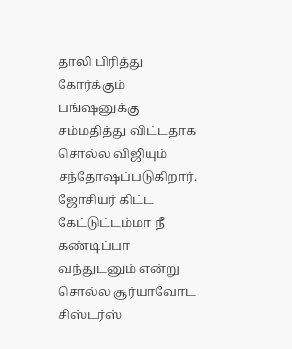தாலி பிரித்து கோர்க்கும் பங்ஷனுக்கு சம்மதித்து விட்டதாக சொல்ல விஜியும் சந்தோஷப்படுகிறார். ஜோசியர் கிட்ட கேட்டுட்டம்மா நீ கண்டிப்பா வந்துடனும் என்று சொல்ல சூர்யாவோட சிஸ்டர்ஸ்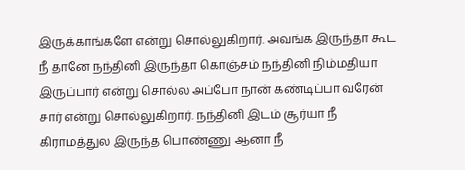இருக்காங்களே என்று சொல்லுகிறார். அவங்க இருந்தா கூட நீ தானே நந்தினி இருந்தா கொஞ்சம் நந்தினி நிம்மதியா இருப்பார் என்று சொல்ல அப்போ நான் கண்டிப்பா வரேன் சார் என்று சொல்லுகிறார். நந்தினி இடம் சூர்யா நீ கிராமத்துல இருந்த பொண்ணு ஆனா நீ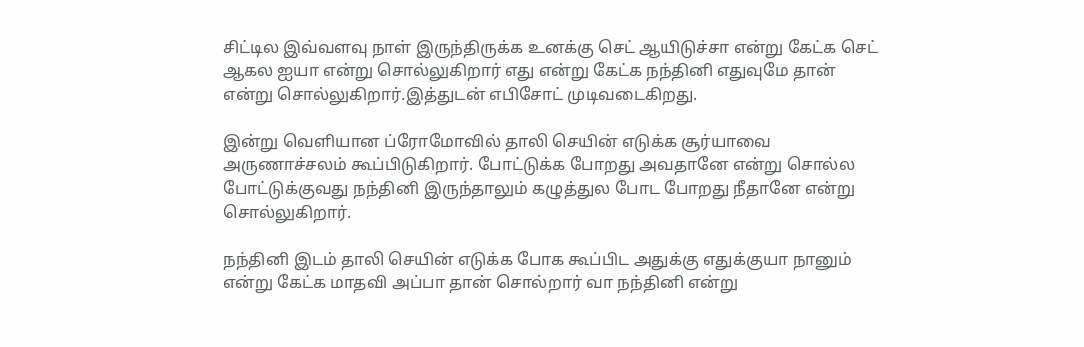சிட்டில இவ்வளவு நாள் இருந்திருக்க உனக்கு செட் ஆயிடுச்சா என்று கேட்க செட் ஆகல ஐயா என்று சொல்லுகிறார் எது என்று கேட்க நந்தினி எதுவுமே தான் என்று சொல்லுகிறார்.இத்துடன் எபிசோட் முடிவடைகிறது.

இன்று வெளியான ப்ரோமோவில் தாலி செயின் எடுக்க சூர்யாவை அருணாச்சலம் கூப்பிடுகிறார். போட்டுக்க போறது அவதானே என்று சொல்ல போட்டுக்குவது நந்தினி இருந்தாலும் கழுத்துல போட போறது நீதானே என்று சொல்லுகிறார்.

நந்தினி இடம் தாலி செயின் எடுக்க போக கூப்பிட அதுக்கு எதுக்குயா நானும் என்று கேட்க மாதவி அப்பா தான் சொல்றார் வா நந்தினி என்று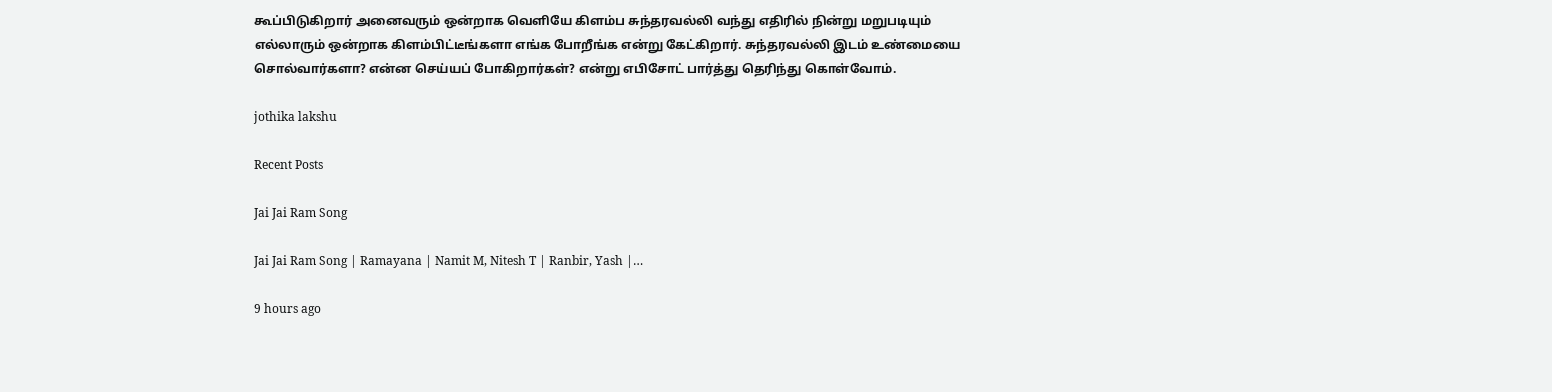கூப்பிடுகிறார் அனைவரும் ஒன்றாக வெளியே கிளம்ப சுந்தரவல்லி வந்து எதிரில் நின்று மறுபடியும் எல்லாரும் ஒன்றாக கிளம்பிட்டீங்களா எங்க போறீங்க என்று கேட்கிறார். சுந்தரவல்லி இடம் உண்மையை சொல்வார்களா? என்ன செய்யப் போகிறார்கள்? என்று எபிசோட் பார்த்து தெரிந்து கொள்வோம்.

jothika lakshu

Recent Posts

Jai Jai Ram Song

Jai Jai Ram Song | Ramayana | Namit M, Nitesh T | Ranbir, Yash |…

9 hours ago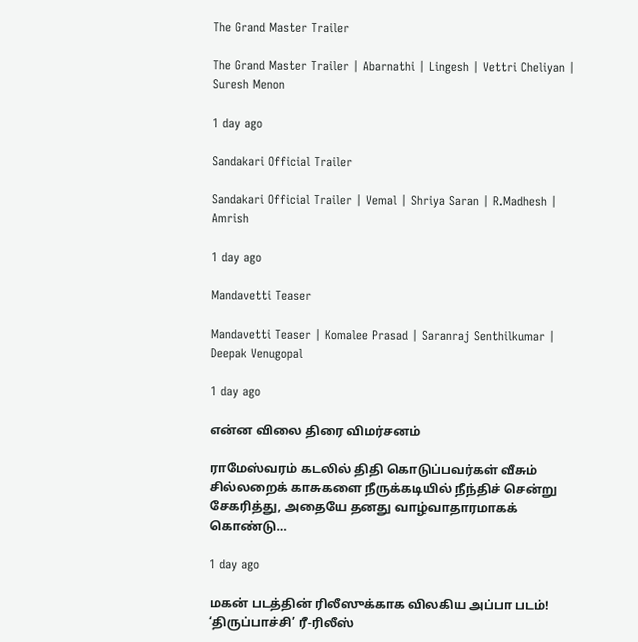The Grand Master Trailer

The Grand Master Trailer | Abarnathi | Lingesh | Vettri Cheliyan | Suresh Menon

1 day ago

Sandakari Official Trailer

Sandakari Official Trailer | Vemal | Shriya Saran | R.Madhesh | Amrish

1 day ago

Mandavetti Teaser

Mandavetti Teaser | Komalee Prasad | Saranraj Senthilkumar | Deepak Venugopal

1 day ago

என்ன விலை திரை விமர்சனம்

ராமேஸ்வரம் கடலில் திதி கொடுப்பவர்கள் வீசும் சில்லறைக் காசுகளை நீருக்கடியில் நீந்திச் சென்று சேகரித்து, அதையே தனது வாழ்வாதாரமாகக் கொண்டு…

1 day ago

மகன் படத்தின் ரிலீஸுக்காக விலகிய அப்பா படம்! ‘திருப்பாச்சி’ ரீ-ரிலீஸ்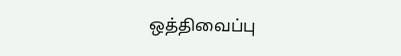ஒத்திவைப்பு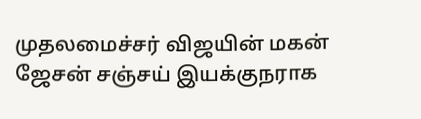முதலமைச்சர் விஜயின் மகன் ஜேசன் சஞ்சய் இயக்குநராக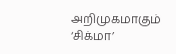அறிமுகமாகும் ‘சிக்மா’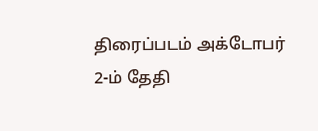திரைப்படம் அக்டோபர் 2-ம் தேதி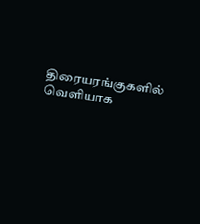திரையரங்குகளில் வெளியாக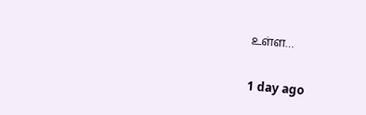உள்ள…

1 day ago